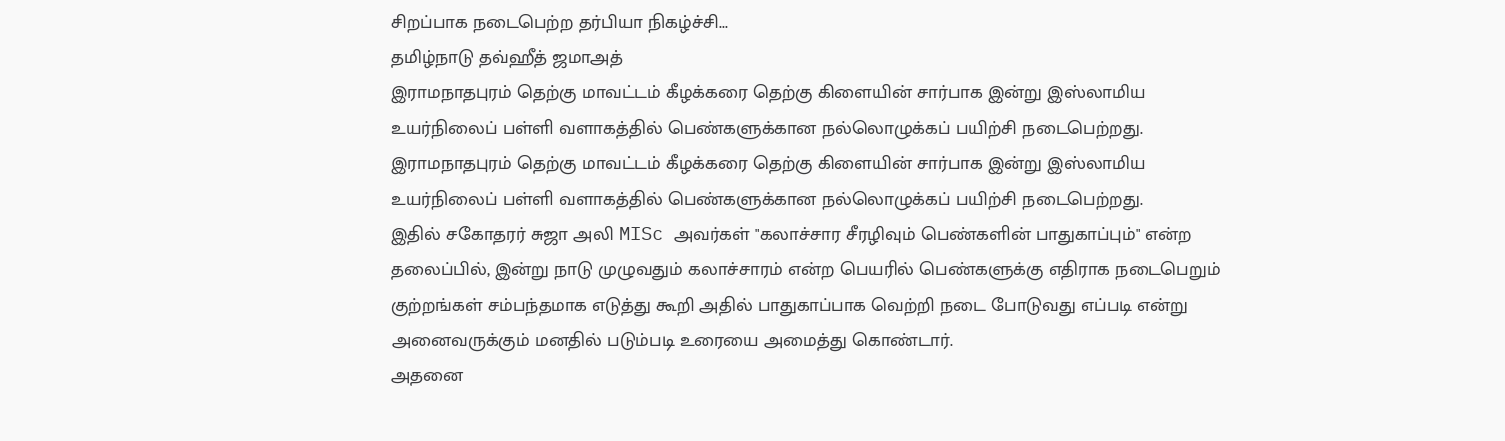சிறப்பாக நடைபெற்ற தர்பியா நிகழ்ச்சி...
தமிழ்நாடு தவ்ஹீத் ஜமாஅத்
இராமநாதபுரம் தெற்கு மாவட்டம் கீழக்கரை தெற்கு கிளையின் சார்பாக இன்று இஸ்லாமிய உயர்நிலைப் பள்ளி வளாகத்தில் பெண்களுக்கான நல்லொழுக்கப் பயிற்சி நடைபெற்றது.
இராமநாதபுரம் தெற்கு மாவட்டம் கீழக்கரை தெற்கு கிளையின் சார்பாக இன்று இஸ்லாமிய உயர்நிலைப் பள்ளி வளாகத்தில் பெண்களுக்கான நல்லொழுக்கப் பயிற்சி நடைபெற்றது.
இதில் சகோதரர் சுஜா அலி MISc அவர்கள் "கலாச்சார சீரழிவும் பெண்களின் பாதுகாப்பும்" என்ற தலைப்பில், இன்று நாடு முழுவதும் கலாச்சாரம் என்ற பெயரில் பெண்களுக்கு எதிராக நடைபெறும் குற்றங்கள் சம்பந்தமாக எடுத்து கூறி அதில் பாதுகாப்பாக வெற்றி நடை போடுவது எப்படி என்று அனைவருக்கும் மனதில் படும்படி உரையை அமைத்து கொண்டார்.
அதனை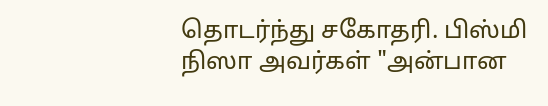தொடர்ந்து சகோதரி. பிஸ்மி நிஸா அவர்கள் "அன்பான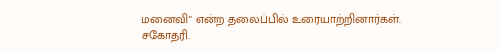மனைவி" என்ற தலைப்பில் உரையாற்றினார்கள்.
சகோதரி.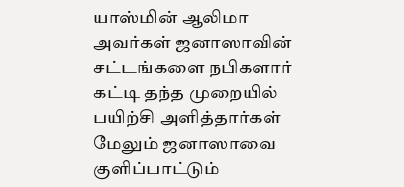யாஸ்மின் ஆலிமா அவர்கள் ஜனாஸாவின் சட்டங்களை நபிகளார் கட்டி தந்த முறையில் பயிற்சி அளித்தார்கள் மேலும் ஜனாஸாவை குளிப்பாட்டும்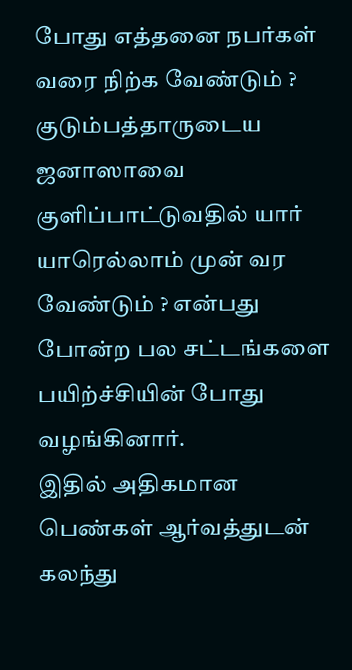போது எத்தனை நபர்கள் வரை நிற்க வேண்டும் ? குடும்பத்தாருடைய ஜனாஸாவை குளிப்பாட்டுவதில் யார் யாரெல்லாம் முன் வர வேண்டும் ? என்பது போன்ற பல சட்டங்களை பயிற்ச்சியின் போது வழங்கினார்.
இதில் அதிகமான பெண்கள் ஆர்வத்துடன் கலந்து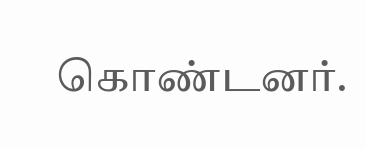கொண்டனர்.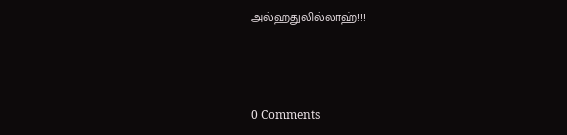அல்ஹதுலில்லாஹ்!!!



0 Comments